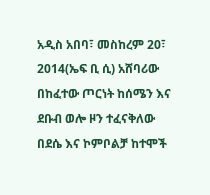አዲስ አበባ፣ መስከረም 20፣ 2014(ኤፍ ቢ ሲ) አሸባሪው በከፈተው ጦርነት ከሰሜን እና ደቡብ ወሎ ዞን ተፈናቅለው በደሴ እና ኮምቦልቻ ከተሞች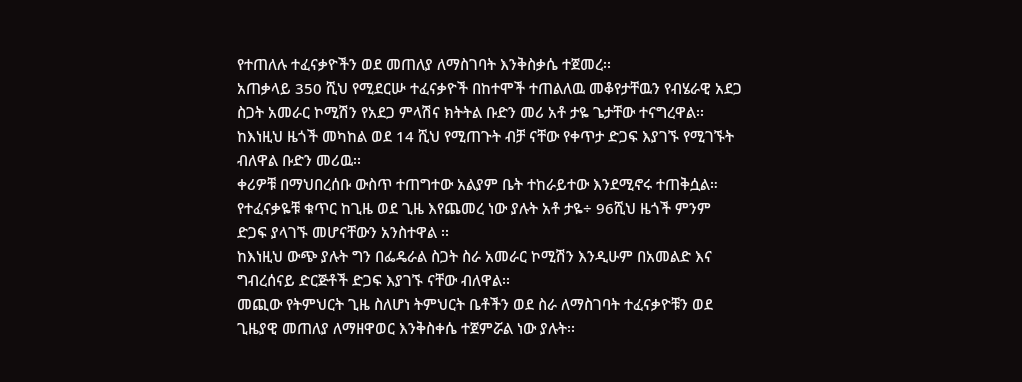የተጠለሉ ተፈናቃዮችን ወደ መጠለያ ለማስገባት እንቅስቃሴ ተጀመረ፡፡
አጠቃላይ 350 ሺህ የሚደርሡ ተፈናቃዮች በከተሞች ተጠልለዉ መቆየታቸዉን የብሄራዊ አደጋ ስጋት አመራር ኮሚሽን የአደጋ ምላሽና ክትትል ቡድን መሪ አቶ ታዬ ጌታቸው ተናግረዋል፡፡
ከእነዚህ ዜጎች መካከል ወደ 14 ሺህ የሚጠጉት ብቻ ናቸው የቀጥታ ድጋፍ እያገኙ የሚገኙት ብለዋል ቡድን መሪዉ፡፡
ቀሪዎቹ በማህበረሰቡ ውስጥ ተጠግተው አልያም ቤት ተከራይተው እንደሚኖሩ ተጠቅሷል።
የተፈናቃዬቹ ቁጥር ከጊዜ ወደ ጊዜ እየጨመረ ነው ያሉት አቶ ታዬ÷ 96ሺህ ዜጎች ምንም ድጋፍ ያላገኙ መሆናቸውን አንስተዋል ፡፡
ከእነዚህ ውጭ ያሉት ግን በፌዴራል ስጋት ስራ አመራር ኮሚሽን እንዲሁም በአመልድ እና ግብረሰናይ ድርጅቶች ድጋፍ እያገኙ ናቸው ብለዋል፡፡
መጪው የትምህርት ጊዜ ስለሆነ ትምህርት ቤቶችን ወደ ስራ ለማስገባት ተፈናቃዮቹን ወደ ጊዜያዊ መጠለያ ለማዘዋወር እንቅስቀሴ ተጀምሯል ነው ያሉት፡፡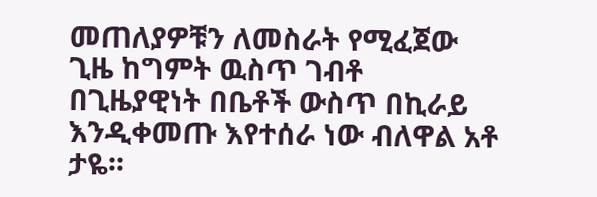መጠለያዎቹን ለመስራት የሚፈጀው ጊዜ ከግምት ዉስጥ ገብቶ በጊዜያዊነት በቤቶች ውስጥ በኪራይ እንዲቀመጡ እየተሰራ ነው ብለዋል አቶ ታዬ፡፡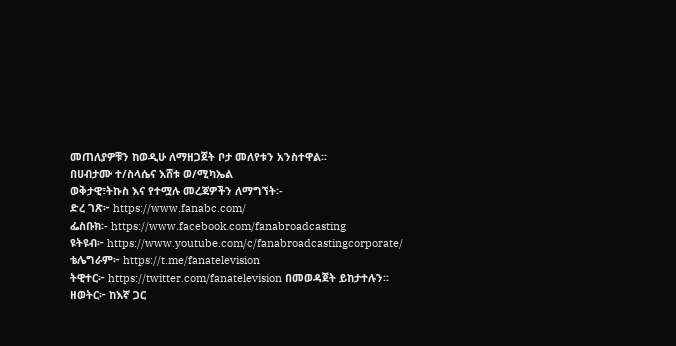መጠለያዎቹን ከወዲሁ ለማዘጋጀት ቦታ መለየቱን አንስተዋል፡፡
በሀብታሙ ተ/ስላሴና እሸቱ ወ/ሚካኤል
ወቅታዊ፣ትኩስ እና የተሟሉ መረጃዎችን ለማግኘት፡-
ድረ ገጽ፦ https://www.fanabc.com/
ፌስቡክ፡- https://www.facebook.com/fanabroadcasting
ዩትዩብ፦ https://www.youtube.com/c/fanabroadcastingcorporate/
ቴሌግራም፦ https://t.me/fanatelevision
ትዊተር፦ https://twitter.com/fanatelevision በመወዳጀት ይከታተሉን፡፡
ዘወትር፦ ከእኛ ጋር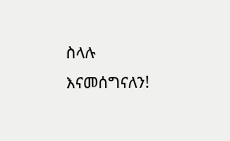ስላሉ እናመሰግናለን!